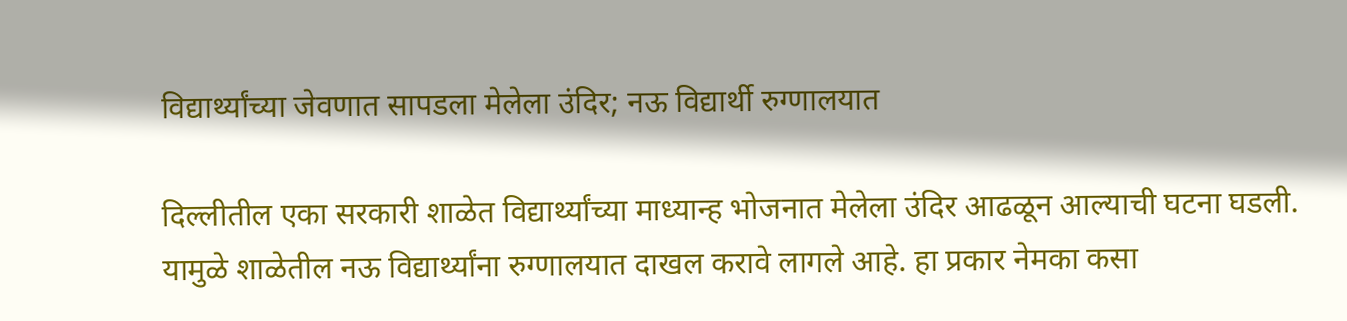विद्यार्थ्यांच्या जेवणात सापडला मेलेला उंदिर; नऊ विद्यार्थी रुग्णालयात

दिल्लीतील एका सरकारी शाळेत विद्यार्थ्यांच्या माध्यान्ह भोजनात मेलेला उंदिर आढळून आल्याची घटना घडली. यामुळे शाळेतील नऊ विद्यार्थ्यांना रुग्णालयात दाखल करावे लागले आहे. हा प्रकार नेमका कसा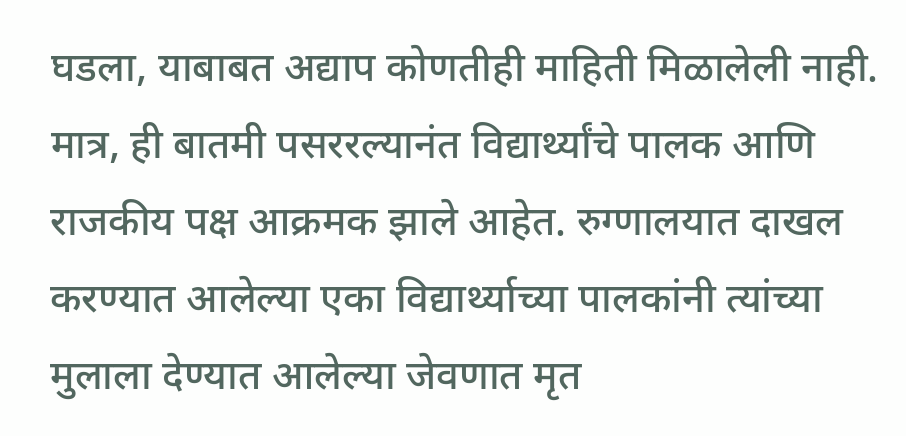घडला, याबाबत अद्याप कोणतीही माहिती मिळालेली नाही. मात्र, ही बातमी पसररल्यानंत विद्यार्थ्यांचे पालक आणि राजकीय पक्ष आक्रमक झाले आहेत. रुग्णालयात दाखल करण्यात आलेल्या एका विद्यार्थ्याच्या पालकांनी त्यांच्या मुलाला देण्यात आलेल्या जेवणात मृत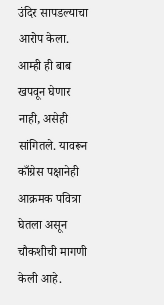उंदिर सापडल्याचा आरोप केला. आम्ही ही बाब खपवून घेणार नाही, असेही सांगितले. यावरून काँग्रेस पक्षानेही आक्रमक पवित्रा घेतला असून चौकशीची मागणी केली आहे.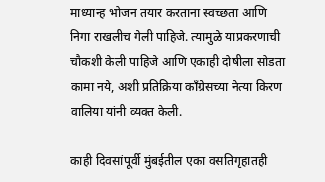माध्यान्ह भोजन तयार करताना स्वच्छता आणि निगा राखलीच गेली पाहिजे. त्यामुळे याप्रकरणाची चौकशी केली पाहिजे आणि एकाही दोषीला सोडता कामा नये, अशी प्रतिक्रिया काँग्रेसच्या नेत्या किरण वालिया यांनी व्यक्त केली.

काही दिवसांपूर्वी मुंबईतील एका वसतिगृहातही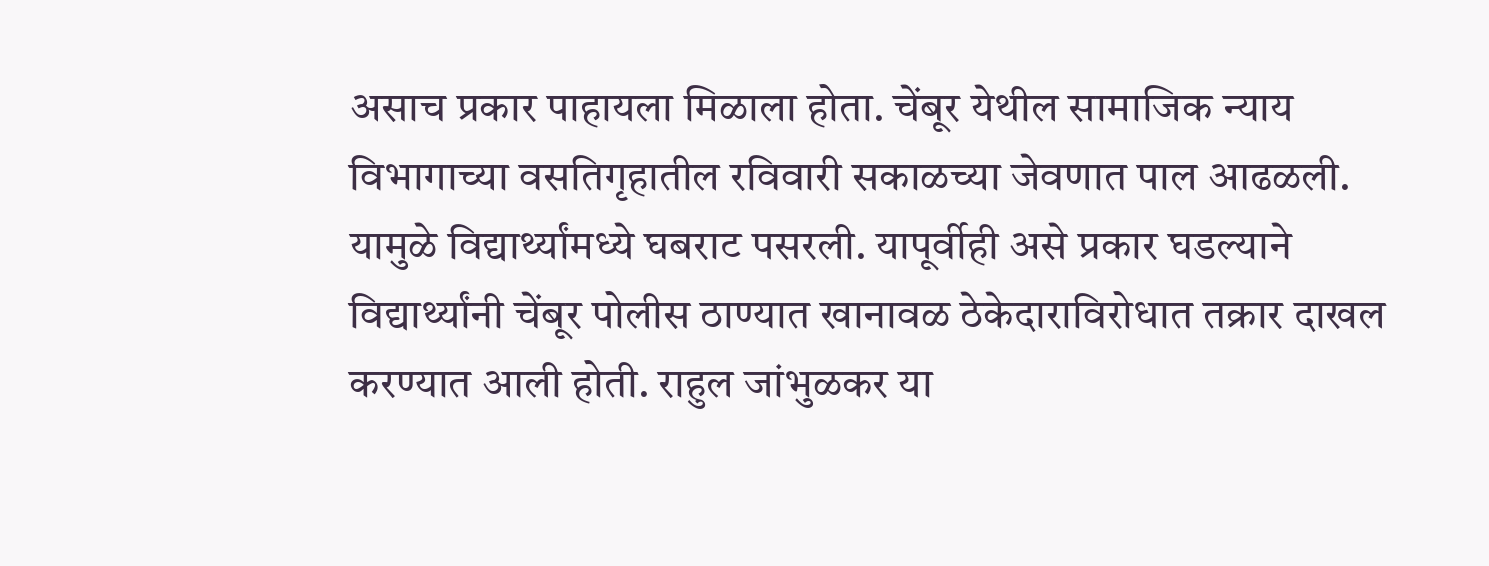असाच प्रकार पाहायला मिळाला होता. चेंबूर येथील सामाजिक न्याय विभागाच्या वसतिगृहातील रविवारी सकाळच्या जेवणात पाल आढळली. यामुळे विद्यार्थ्यांमध्ये घबराट पसरली. यापूर्वीही असे प्रकार घडल्याने विद्यार्थ्यांनी चेंबूर पोलीस ठाण्यात खानावळ ठेकेदाराविरोधात तक्रार दाखल करण्यात आली होती. राहुल जांभुळकर या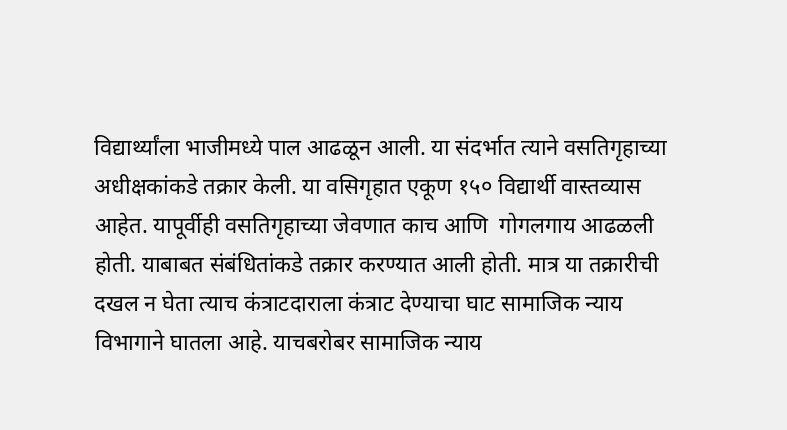विद्यार्थ्यांला भाजीमध्ये पाल आढळून आली. या संदर्भात त्याने वसतिगृहाच्या अधीक्षकांकडे तक्रार केली. या वसिगृहात एकूण १५० विद्यार्थी वास्तव्यास आहेत. यापूर्वीही वसतिगृहाच्या जेवणात काच आणि  गोगलगाय आढळली होती. याबाबत संबंधितांकडे तक्रार करण्यात आली होती. मात्र या तक्रारीची दखल न घेता त्याच कंत्राटदाराला कंत्राट देण्याचा घाट सामाजिक न्याय विभागाने घातला आहे. याचबरोबर सामाजिक न्याय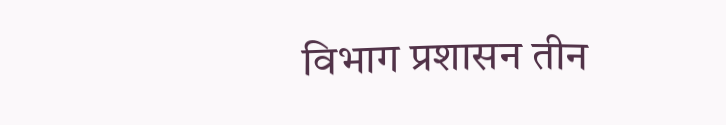विभाग प्रशासन तीन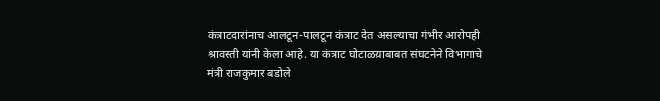कंत्राटदारांनाच आलटून-पालटून कंत्राट देत असल्याचा गंभीर आरोपही श्रावस्ती यांनी केला आहे. या कंत्राट घोटाळय़ाबाबत संघटनेने विभागाचे मंत्री राजकुमार बडोले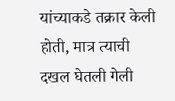यांच्याकडे तक्रार केली होती, मात्र त्याची दखल घेतली गेली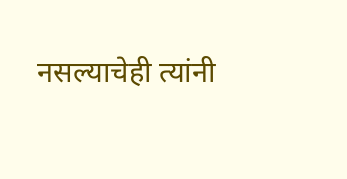नसल्याचेही त्यांनी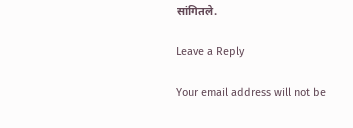सांगितले.

Leave a Reply

Your email address will not be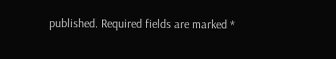published. Required fields are marked *